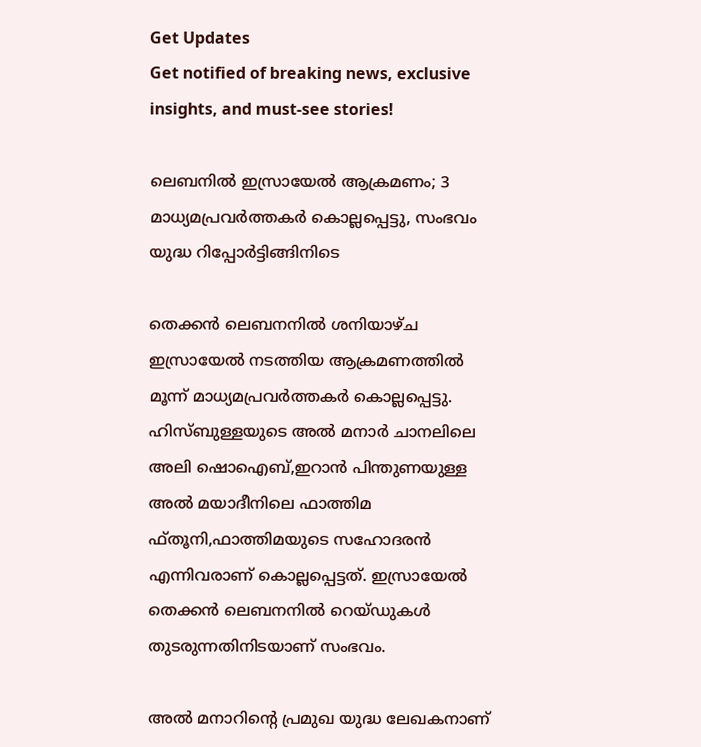Get Updates
Get notified of breaking news, exclusive insights, and must-see stories!

ലെബനിൽ ഇസ്രായേൽ ആക്രമണം; 3 മാധ്യമപ്രവർത്തകർ കൊല്ലപ്പെട്ടു, സംഭവം യുദ്ധ റിപ്പോർട്ടിങ്ങിനിടെ

തെക്കൻ ലെബനനിൽ ശനിയാഴ്ച ഇസ്രായേൽ നടത്തിയ ആക്രമണത്തിൽ മൂന്ന് മാധ്യമപ്രവർത്തകർ കൊല്ലപ്പെട്ടു. ഹിസ്ബുള്ളയുടെ അൽ മനാർ ചാനലിലെ അലി ഷൊഐബ്,ഇറാൻ പിന്തുണയുള്ള അൽ മയാദീനിലെ ഫാത്തിമ ഫ്തൂനി,ഫാത്തിമയുടെ സഹോദരൻ എന്നിവരാണ് കൊല്ലപ്പെട്ടത്. ഇസ്രായേൽ തെക്കൻ ലെബനനിൽ റെയ്ഡുകൾ തുടരുന്നതിനിടയാണ് സംഭവം.

അൽ മനാറിന്റെ പ്രമുഖ യുദ്ധ ലേഖകനാണ്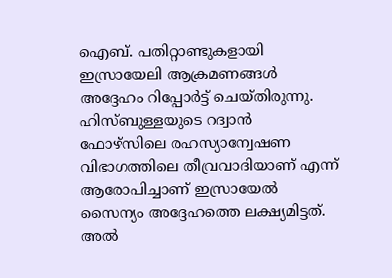ഐബ്. പതിറ്റാണ്ടുകളായി ഇസ്രായേലി ആക്രമണങ്ങൾ അദ്ദേഹം റിപ്പോർട്ട് ചെയ്തിരുന്നു. ഹിസ്ബുള്ളയുടെ റദ്വാൻ ഫോഴ്‌സിലെ രഹസ്യാന്വേഷണ വിഭാഗത്തിലെ തീവ്രവാദിയാണ് എന്ന് ആരോപിച്ചാണ് ഇസ്രായേൽ സൈന്യം അദ്ദേഹത്തെ ലക്ഷ്യമിട്ടത്. അൽ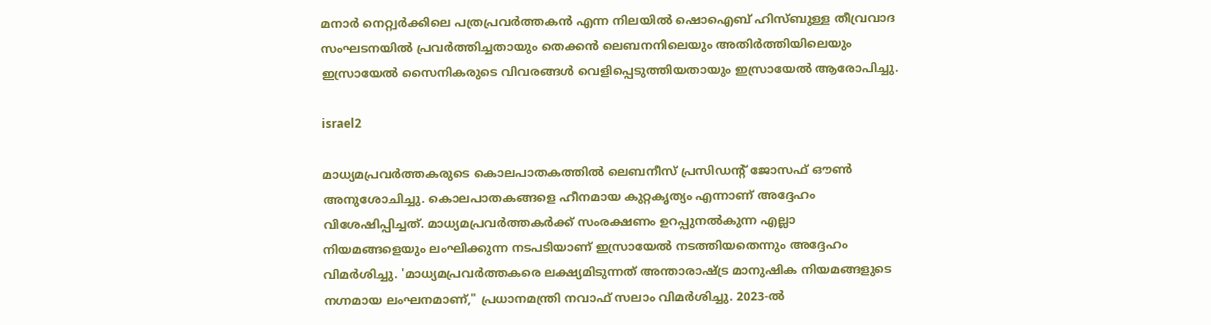മനാർ നെറ്റ്വർക്കിലെ പത്രപ്രവർത്തകൻ എന്ന നിലയിൽ ഷൊഐബ് ഹിസ്ബുള്ള തീവ്രവാദ സംഘടനയിൽ പ്രവർത്തിച്ചതായും തെക്കൻ ലെബനനിലെയും അതിർത്തിയിലെയും ഇസ്രായേൽ സൈനികരുടെ വിവരങ്ങൾ വെളിപ്പെടുത്തിയതായും ഇസ്രായേൽ ആരോപിച്ചു.

israel2

മാധ്യമപ്രവർത്തകരുടെ കൊലപാതകത്തിൽ ലെബനീസ് പ്രസിഡന്റ് ജോസഫ് ഔൺ അനുശോചിച്ചു. കൊലപാതകങ്ങളെ ഹീനമായ കുറ്റകൃത്യം എന്നാണ് അദ്ദേഹം വിശേഷിപ്പിച്ചത്. മാധ്യമപ്രവർത്തകർക്ക് സംരക്ഷണം ഉറപ്പുനൽകുന്ന എല്ലാ നിയമങ്ങളെയും ലംഘിക്കുന്ന നടപടിയാണ് ഇസ്രായേൽ നടത്തിയതെന്നും അദ്ദേഹം വിമർശിച്ചു. 'മാധ്യമപ്രവർത്തകരെ ലക്ഷ്യമിടുന്നത് അന്താരാഷ്ട്ര മാനുഷിക നിയമങ്ങളുടെ നഗ്നമായ ലംഘനമാണ്," പ്രധാനമന്ത്രി നവാഫ് സലാം വിമർശിച്ചു. 2023-ൽ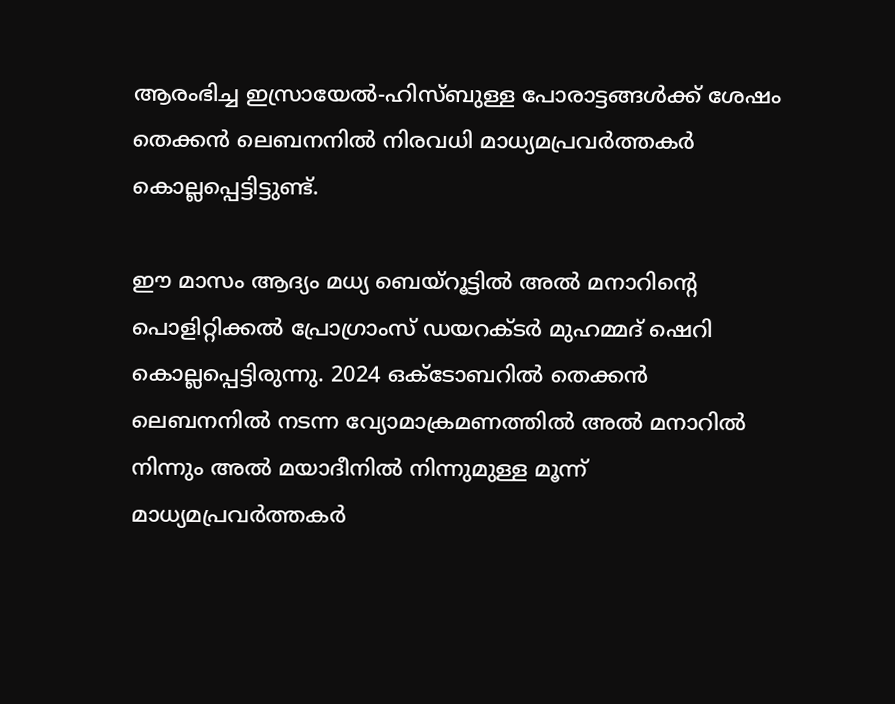ആരംഭിച്ച ഇസ്രായേൽ-ഹിസ്ബുള്ള പോരാട്ടങ്ങൾക്ക് ശേഷം തെക്കൻ ലെബനനിൽ നിരവധി മാധ്യമപ്രവർത്തകർ കൊല്ലപ്പെട്ടിട്ടുണ്ട്.

ഈ മാസം ആദ്യം മധ്യ ബെയ്റൂട്ടിൽ അൽ മനാറിന്റെ പൊളിറ്റിക്കൽ പ്രോഗ്രാംസ് ഡയറക്ടർ മുഹമ്മദ് ഷെറി കൊല്ലപ്പെട്ടിരുന്നു. 2024 ഒക്ടോബറിൽ തെക്കൻ ലെബനനിൽ നടന്ന വ്യോമാക്രമണത്തിൽ അൽ മനാറിൽ നിന്നും അൽ മയാദീനിൽ നിന്നുമുള്ള മൂന്ന് മാധ്യമപ്രവർത്തകർ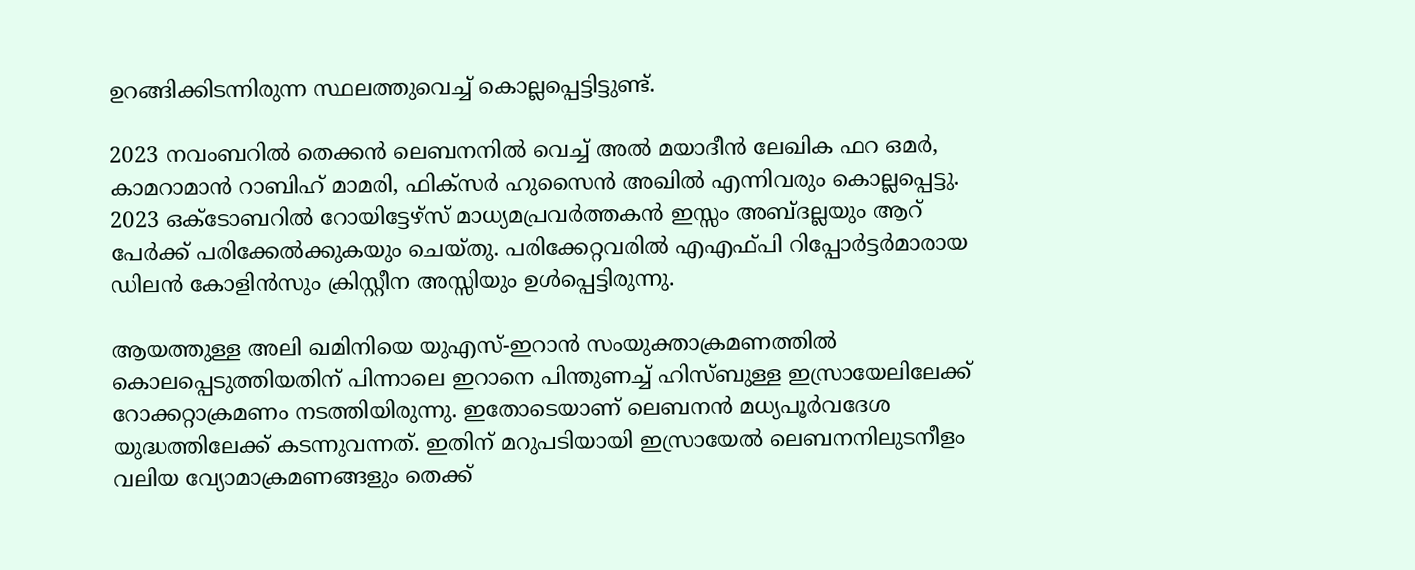ഉറങ്ങിക്കിടന്നിരുന്ന സ്ഥലത്തുവെച്ച് കൊല്ലപ്പെട്ടിട്ടുണ്ട്.

2023 നവംബറിൽ തെക്കൻ ലെബനനിൽ വെച്ച് അൽ മയാദീൻ ലേഖിക ഫറ ഒമർ, കാമറാമാൻ റാബിഹ് മാമരി, ഫിക്സർ ഹുസൈൻ അഖിൽ എന്നിവരും കൊല്ലപ്പെട്ടു. 2023 ഒക്ടോബറിൽ റോയിട്ടേഴ്സ് മാധ്യമപ്രവർത്തകൻ ഇസ്സം അബ്ദല്ലയും ആറ് പേർക്ക് പരിക്കേൽക്കുകയും ചെയ്തു. പരിക്കേറ്റവരിൽ എഎഫ്‌പി റിപ്പോർട്ടർമാരായ ഡിലൻ കോളിൻസും ക്രിസ്റ്റീന അസ്സിയും ഉൾപ്പെട്ടിരുന്നു.

ആയത്തുള്ള അലി ഖമിനിയെ യുഎസ്-ഇറാൻ സംയുക്താക്രമണത്തിൽ കൊലപ്പെടുത്തിയതിന് പിന്നാലെ ഇറാനെ പിന്തുണച്ച് ഹിസ്ബുള്ള ഇസ്രായേലിലേക്ക് റോക്കറ്റാക്രമണം നടത്തിയിരുന്നു. ഇതോടെയാണ് ലെബനൻ മധ്യപൂർവദേശ യുദ്ധത്തിലേക്ക് കടന്നുവന്നത്. ഇതിന് മറുപടിയായി ഇസ്രായേൽ ലെബനനിലുടനീളം വലിയ വ്യോമാക്രമണങ്ങളും തെക്ക്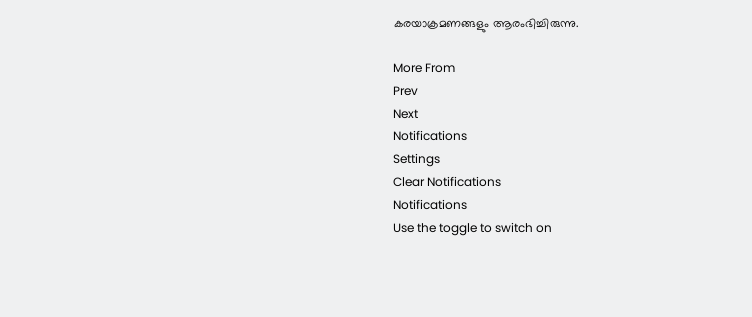കരയാക്രമണങ്ങളും ആരംഭിച്ചിരുന്നു.

More From
Prev
Next
Notifications
Settings
Clear Notifications
Notifications
Use the toggle to switch on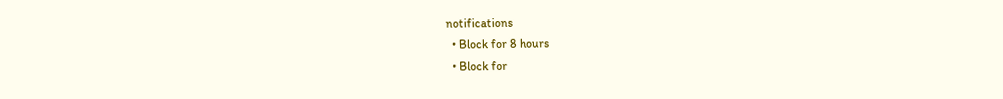notifications
  • Block for 8 hours
  • Block for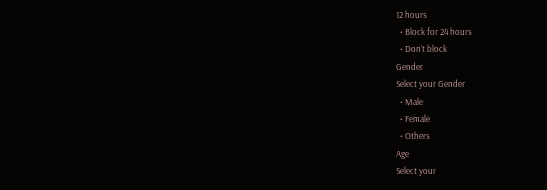12 hours
  • Block for 24 hours
  • Don't block
Gender
Select your Gender
  • Male
  • Female
  • Others
Age
Select your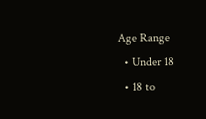Age Range
  • Under 18
  • 18 to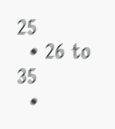25
  • 26 to 35
  •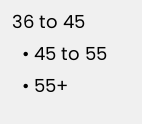36 to 45
  • 45 to 55
  • 55+